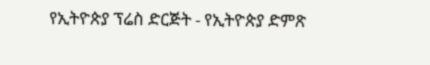የኢትዮጵያ ፕሬስ ድርጅት - የኢትዮጵያ ድምጽ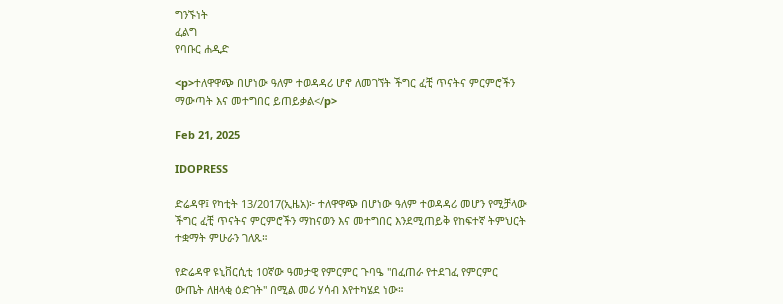ግንኙነት
ፈልግ
የባቡር ሐዲድ

<p>ተለዋዋጭ በሆነው ዓለም ተወዳዳሪ ሆኖ ለመገኘት ችግር ፈቺ ጥናትና ምርምሮችን ማውጣት እና መተግበር ይጠይቃል</p>

Feb 21, 2025

IDOPRESS

ድሬዳዋ፤ የካቲት 13/2017(ኢዜአ)፦ ተለዋዋጭ በሆነው ዓለም ተወዳዳሪ መሆን የሚቻላው ችግር ፈቺ ጥናትና ምርምሮችን ማከናወን እና መተግበር እንደሚጠይቅ የከፍተኛ ትምህርት ተቋማት ምሁራን ገለጹ።

የድሬዳዋ ዩኒቨርሲቲ 10ኛው ዓመታዊ የምርምር ጉባዔ "በፈጠራ የተደገፈ የምርምር ውጤት ለዘላቂ ዕድገት" በሚል መሪ ሃሳብ እየተካሄደ ነው።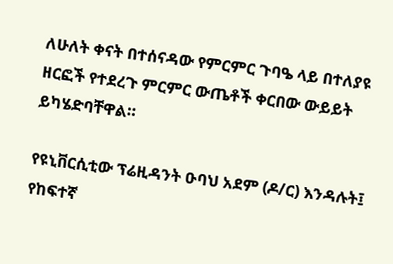ለሁለት ቀናት በተሰናዳው የምርምር ጉባዔ ላይ በተለያዩ ዘርፎች የተደረጉ ምርምር ውጤቶች ቀርበው ውይይት ይካሄድባቸዋል።

የዩኒቨርሲቲው ፕሬዚዳንት ዑባህ አደም (ዶ/ር) እንዳሉት፤ የከፍተኛ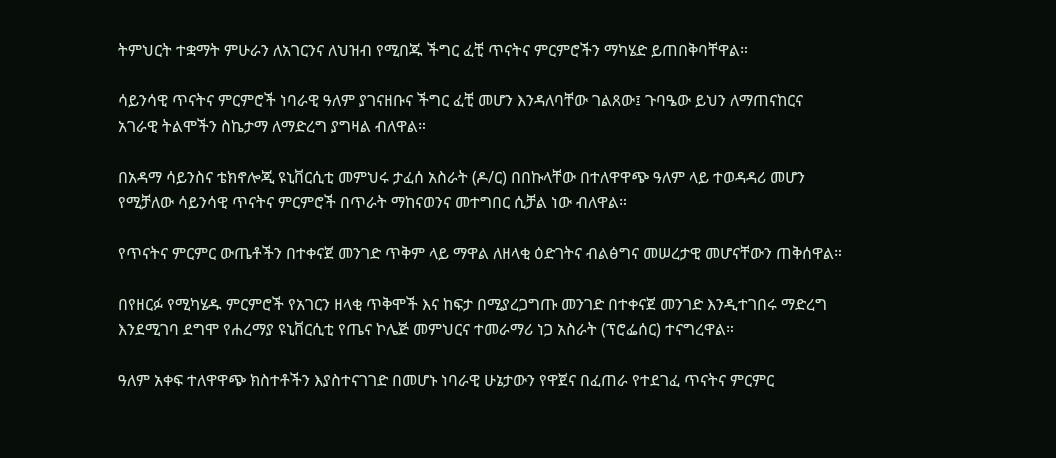ትምህርት ተቋማት ምሁራን ለአገርንና ለህዝብ የሚበጁ ችግር ፈቺ ጥናትና ምርምሮችን ማካሄድ ይጠበቅባቸዋል።

ሳይንሳዊ ጥናትና ምርምሮች ነባራዊ ዓለም ያገናዘቡና ችግር ፈቺ መሆን እንዳለባቸው ገልጸው፤ ጉባዔው ይህን ለማጠናከርና አገራዊ ትልሞችን ስኬታማ ለማድረግ ያግዛል ብለዋል።

በአዳማ ሳይንስና ቴክኖሎጂ ዩኒቨርሲቲ መምህሩ ታፈሰ አስራት (ዶ/ር) በበኩላቸው በተለዋዋጭ ዓለም ላይ ተወዳዳሪ መሆን የሚቻለው ሳይንሳዊ ጥናትና ምርምሮች በጥራት ማከናወንና መተግበር ሲቻል ነው ብለዋል።

የጥናትና ምርምር ውጤቶችን በተቀናጀ መንገድ ጥቅም ላይ ማዋል ለዘላቂ ዕድገትና ብልፅግና መሠረታዊ መሆናቸውን ጠቅሰዋል።

በየዘርፉ የሚካሄዱ ምርምሮች የአገርን ዘላቂ ጥቅሞች እና ከፍታ በሚያረጋግጡ መንገድ በተቀናጀ መንገድ እንዲተገበሩ ማድረግ እንደሚገባ ደግሞ የሐረማያ ዩኒቨርሲቲ የጤና ኮሌጅ መምህርና ተመራማሪ ነጋ አስራት (ፕሮፌሰር) ተናግረዋል።

ዓለም አቀፍ ተለዋዋጭ ክስተቶችን እያስተናገገድ በመሆኑ ነባራዊ ሁኔታውን የዋጀና በፈጠራ የተደገፈ ጥናትና ምርምር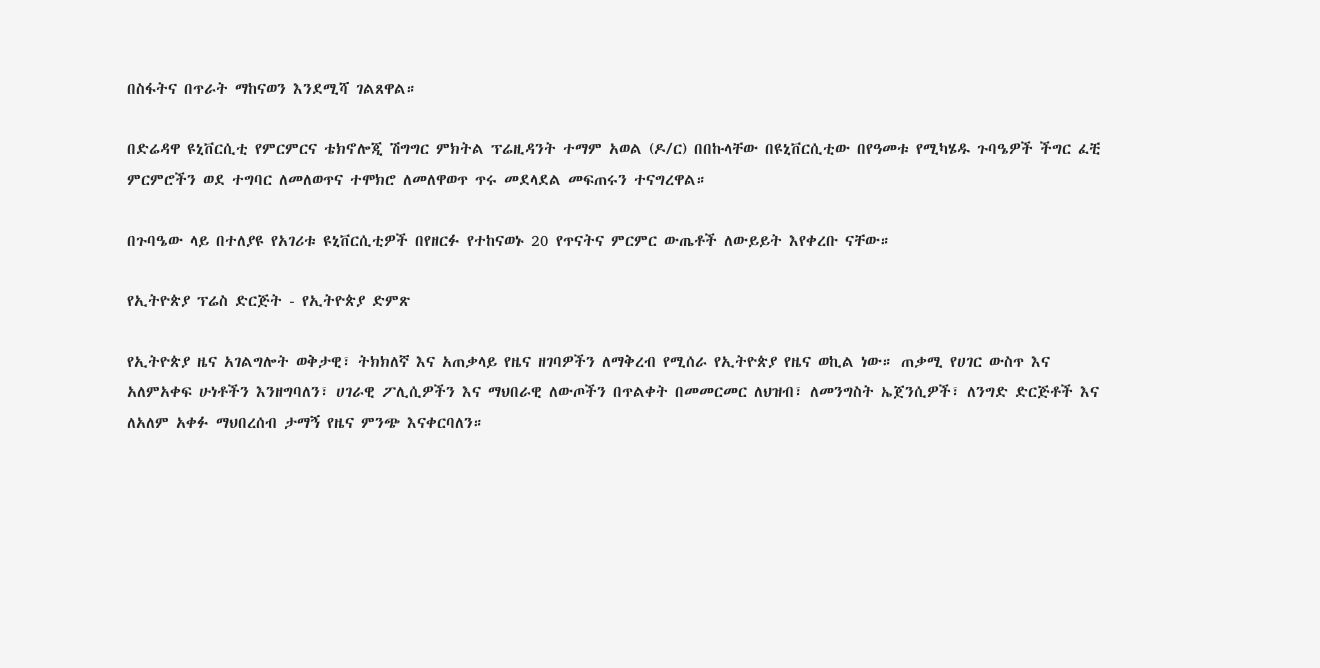በስፋትና በጥራት ማከናወን እንደሚሻ ገልጸዋል።

በድሬዳዋ ዩኒቨርሲቲ የምርምርና ቴክኖሎጂ ሽግግር ምክትል ፕሬዚዳንት ተማም አወል (ዶ/ር) በበኩላቸው በዩኒቨርሲቲው በየዓመቱ የሚካሄዱ ጉባዔዎች ችግር ፈቺ ምርምሮችን ወደ ተግባር ለመለወጥና ተሞክሮ ለመለዋወጥ ጥሩ መደላደል መፍጠሩን ተናግረዋል።

በጉባዔው ላይ በተለያዩ የአገሪቱ ዩኒቨርሲቲዎች በየዘርፉ የተከናወኑ 20 የጥናትና ምርምር ውጤቶች ለውይይት እየቀረቡ ናቸው።

የኢትዮጵያ ፕሬስ ድርጅት - የኢትዮጵያ ድምጽ

የኢትዮጵያ ዜና አገልግሎት ወቅታዊ፣ ትክክለኛ እና አጠቃላይ የዜና ዘገባዎችን ለማቅረብ የሚሰራ የኢትዮጵያ የዜና ወኪል ነው። ጠቃሚ የሀገር ውስጥ እና አለምአቀፍ ሁነቶችን እንዘግባለን፣ ሀገራዊ ፖሊሲዎችን እና ማህበራዊ ለውጦችን በጥልቀት በመመርመር ለህዝብ፣ ለመንግስት ኤጀንሲዎች፣ ለንግድ ድርጅቶች እና ለአለም አቀፉ ማህበረሰብ ታማኝ የዜና ምንጭ እናቀርባለን።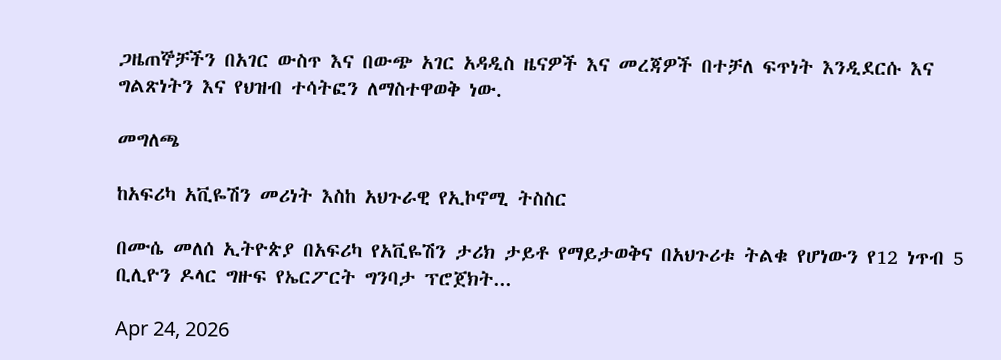ጋዜጠኞቻችን በአገር ውስጥ እና በውጭ አገር አዳዲስ ዜናዎች እና መረጃዎች በተቻለ ፍጥነት እንዲደርሱ እና ግልጽነትን እና የህዝብ ተሳትፎን ለማስተዋወቅ ነው.

መግለጫ

ከአፍሪካ አቪዬሽን መሪነት እስከ አህጉራዊ የኢኮኖሚ ትስስር

በሙሴ መለሰ ኢትዮጵያ በአፍሪካ የአቪዬሽን ታሪክ ታይቶ የማይታወቅና በአህጉሪቱ ትልቁ የሆነውን የ12 ነጥብ 5 ቢሊዮን ዶላር ግዙፍ የኤርፖርት ግንባታ ፕሮጀክት...

Apr 24, 2026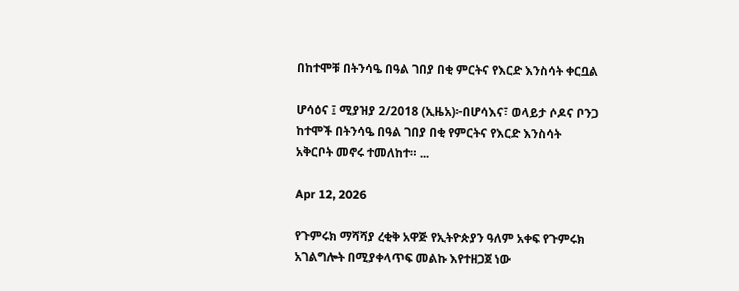በከተሞቹ በትንሳዔ በዓል ገበያ በቂ ምርትና የእርድ እንስሳት ቀርቧል

ሆሳዕና ፤ ሚያዝያ 2/2018 (ኢዜአ)፦በሆሳእና፣ ወላይታ ሶዶና ቦንጋ ከተሞች በትንሳዔ በዓል ገበያ በቂ የምርትና የእርድ እንስሳት አቅርቦት መኖሩ ተመለከተ። ...

Apr 12, 2026

የጉምሩክ ማሻሻያ ረቂቅ አዋጅ የኢትዮጵያን ዓለም አቀፍ የጉምሩክ አገልግሎት በሚያቀላጥፍ መልኩ እየተዘጋጀ ነው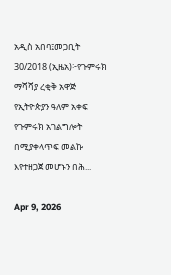አዲስ አበባ፤መጋቢት 30/2018 (ኢዜአ)፦የጉምሩክ ማሻሻያ ረቂቅ አዋጅ የኢትዮጵያን ዓለም አቀፍ የጉምሩክ አገልግሎት በሚያቀላጥፍ መልኩ እየተዘጋጀ መሆኑን በሕ...

Apr 9, 2026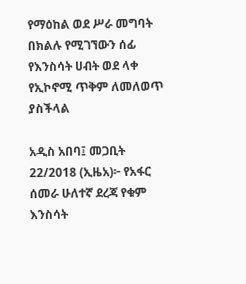የማዕከል ወደ ሥራ መግባት በክልሉ የሚገኘውን ሰፊ የእንስሳት ሀብት ወደ ላቀ የኢኮኖሚ ጥቅም ለመለወጥ ያስችላል

አዲስ አበባ፤ መጋቢት 22/2018 (ኢዜአ)፦ የአፋር ሰመራ ሁለተኛ ደረጃ የቁም እንስሳት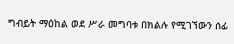ግብይት ማዕከል ወደ ሥራ መግባቱ በክልሉ የሚገኘውን ሰፊ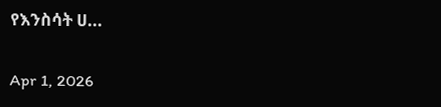የእንስሳት ሀ...

Apr 1, 2026